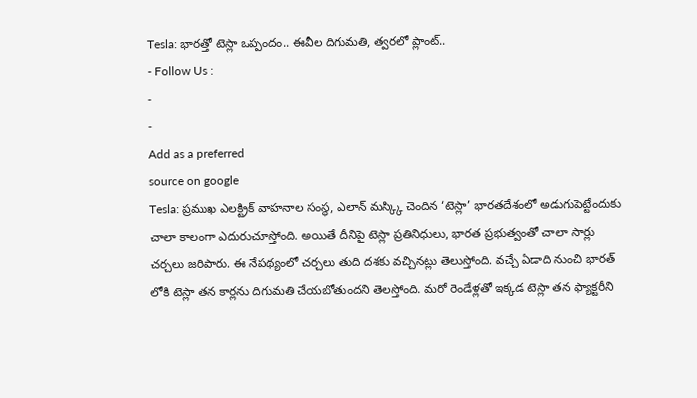Tesla: భారత్తో టెస్లా ఒప్పందం.. ఈవీల దిగుమతి, త్వరలో ప్లాంట్..
- Follow Us :
-
-
Add as a preferred
source on google
Tesla: ప్రముఖ ఎలక్ట్రిక్ వాహనాల సంస్థ, ఎలాన్ మస్క్కి చెందిన ‘టెస్లా’ భారతదేశంలో అడుగుపెట్టేందుకు చాలా కాలంగా ఎదురుచూస్తోంది. అయితే దీనిపై టెస్లా ప్రతినిధులు, భారత ప్రభుత్వంతో చాలా సార్లు చర్చలు జరిపారు. ఈ నేపథ్యంలో చర్చలు తుది దశకు వచ్చినట్లు తెలుస్తోంది. వచ్చే ఏడాది నుంచి భారత్ లోకి టెస్లా తన కార్లను దిగుమతి చేయబోతుందని తెలస్తోంది. మరో రెండేళ్లతో ఇక్కడ టెస్లా తన ఫ్యాక్టరీని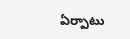ఏర్పాటు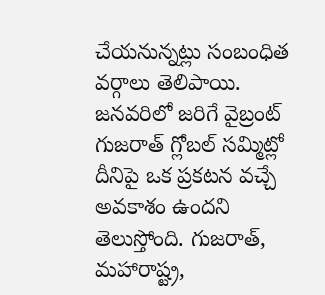చేయనున్నట్లు సంబంధిత వర్గాలు తెలిపాయి.
జనవరిలో జరిగే వైబ్రంట్ గుజరాత్ గ్లోబల్ సమ్మిట్లో దీనిపై ఒక ప్రకటన వచ్చే అవకాశం ఉందని తెలుస్తోంది. గుజరాత్, మహారాష్ట్ర,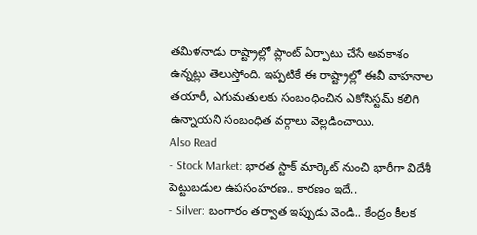తమిళనాడు రాష్ట్రాల్లో ప్లాంట్ ఏర్పాటు చేసే అవకాశం ఉన్నట్లు తెలుస్తోంది. ఇప్పటికే ఈ రాష్ట్రాల్లో ఈవీ వాహనాల తయారీ, ఎగుమతులకు సంబంధించిన ఎకోసిస్టమ్ కలిగి ఉన్నాయని సంబంధిత వర్గాలు వెల్లడించాయి.
Also Read
- Stock Market: భారత స్టాక్ మార్కెట్ నుంచి భారీగా విదేశీ పెట్టుబడుల ఉపసంహరణ.. కారణం ఇదే..
- Silver: బంగారం తర్వాత ఇప్పుడు వెండి.. కేంద్రం కీలక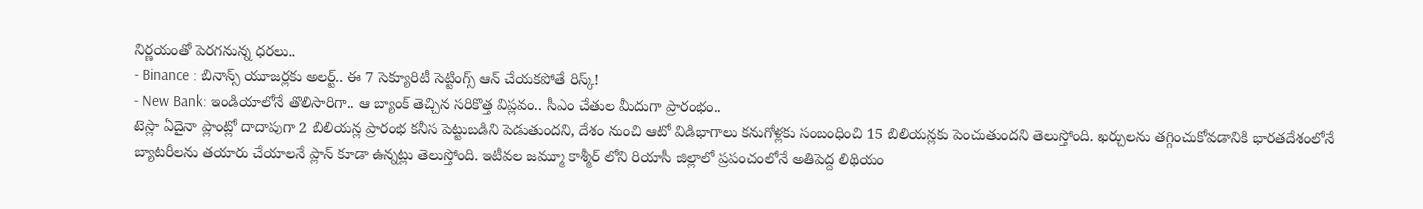నిర్ణయంతో పెరగనున్న ధరలు..
- Binance : బినాన్స్ యూజర్లకు అలర్ట్.. ఈ 7 సెక్యూరిటీ సెట్టింగ్స్ ఆన్ చేయకపోతే రిస్క్!
- New Bank: ఇండియాలోనే తొలిసారిగా.. ఆ బ్యాంక్ తెచ్చిన సరికొత్త విప్లవం.. సీఎం చేతుల మీదుగా ప్రారంభం..
టెస్లా ఏదైనా ప్లాంట్లో దాదాపుగా 2 బిలియన్ల ప్రారంభ కనీస పెట్టుబడిని పెడుతుందని, దేశం నుంచి ఆటో విడిభాగాలు కనుగోళ్లకు సంబంధించి 15 బిలియన్లకు పెంచుతుందని తెలుస్తోంది. ఖర్చులను తగ్గించుకోవడానికి భారతదేశంలోనే బ్యాటరీలను తయారు చేయాలనే ప్లాన్ కూడా ఉన్నట్లు తెలుస్తోంది. ఇటీవల జమ్మూ కాశ్మీర్ లోని రియాసీ జిల్లాలో ప్రపంచంలోనే అతిపెద్ద లిథియం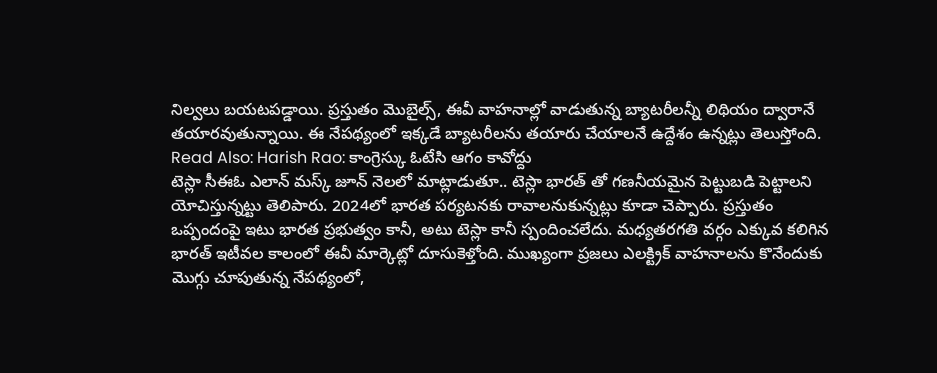నిల్వలు బయటపడ్డాయి. ప్రస్తుతం మొబైల్స్, ఈవీ వాహనాల్లో వాడుతున్న బ్యాటరీలన్నీ లిథియం ద్వారానే తయారవుతున్నాయి. ఈ నేపథ్యంలో ఇక్కడే బ్యాటరీలను తయారు చేయాలనే ఉద్దేశం ఉన్నట్లు తెలుస్తోంది.
Read Also: Harish Rao: కాంగ్రెస్కు ఓటేసి ఆగం కావోద్దు
టెస్లా సీఈఓ ఎలాన్ మస్క్ జూన్ నెలలో మాట్లాడుతూ.. టెస్లా భారత్ తో గణనీయమైన పెట్టుబడి పెట్టాలని యోచిస్తున్నట్టు తెలిపారు. 2024లో భారత పర్యటనకు రావాలనుకున్నట్లు కూడా చెప్పారు. ప్రస్తుతం ఒప్పందంపై ఇటు భారత ప్రభుత్వం కానీ, అటు టెస్లా కానీ స్పందించలేదు. మధ్యతరగతి వర్గం ఎక్కువ కలిగిన భారత్ ఇటీవల కాలంలో ఈవీ మార్కెట్లో దూసుకెళ్తోంది. ముఖ్యంగా ప్రజలు ఎలక్ట్రిక్ వాహనాలను కొనేందుకు మొగ్గు చూపుతున్న నేపథ్యంలో,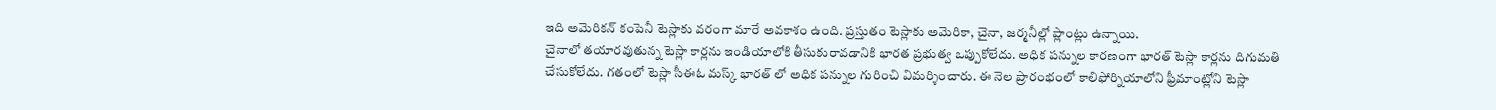ఇది అమెరికన్ కంపెనీ టెస్లాకు వరంగా మారే అవకాశం ఉంది. ప్రస్తుతం టెస్లాకు అమెరికా, చైనా, జర్మనీల్లో ప్లాంట్లు ఉన్నాయి.
చైనాలో తయారవుతున్న టెస్లా కార్లను ఇండియాలోకి తీసుకురావడానికి భారత ప్రభుత్వ ఒప్పుకోలేదు. అధిక పన్నుల కారణంగా భారత్ టెస్లా కార్లను దిగుమతి చేసుకోలేదు. గతంలో టెస్లా సీఈఓ మస్క్ భారత్ లో అధిక పన్నుల గురించి విమర్శించారు. ఈ నెల ప్రారంభంలో కాలిఫోర్నియాలోని ఫ్రీమాంట్లోని టెస్లా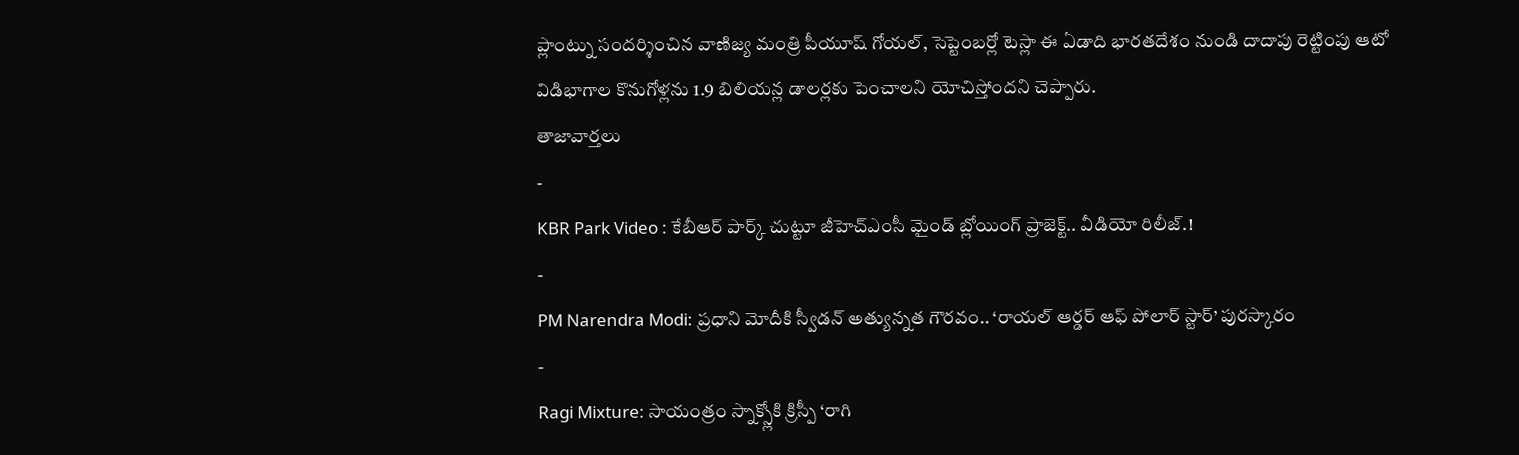ప్లాంట్ను సందర్శించిన వాణిజ్య మంత్రి పీయూష్ గోయల్, సెప్టెంబర్లో టెస్లా ఈ ఏడాది భారతదేశం నుండి దాదాపు రెట్టింపు ఆటో విడిభాగాల కొనుగోళ్లను 1.9 బిలియన్ల డాలర్లకు పెంచాలని యోచిస్తోందని చెప్పారు.
తాజావార్తలు
-
KBR Park Video : కేబీఆర్ పార్క్ చుట్టూ జీహెచ్ఎంసీ మైండ్ బ్లోయింగ్ ప్రాజెక్ట్.. వీడియో రిలీజ్.!
-
PM Narendra Modi: ప్రధాని మోదీకి స్వీడన్ అత్యున్నత గౌరవం.. ‘రాయల్ ఆర్డర్ ఆఫ్ పోలార్ స్టార్’ పురస్కారం
-
Ragi Mixture: సాయంత్రం స్నాక్స్లోకి క్రిస్పీ ‘రాగి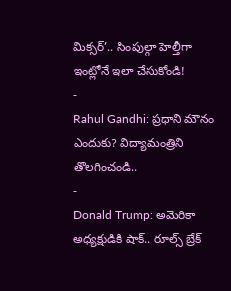మిక్సర్’.. సింపుల్గా హెల్తీగా ఇంట్లోనే ఇలా చేసుకోండి!
-
Rahul Gandhi: ప్రధాని మౌనం ఎందుకు? విద్యామంత్రిని తొలగించండి..
-
Donald Trump: అమెరికా అధ్యక్షుడికి షాక్.. రూల్స్ బ్రేక్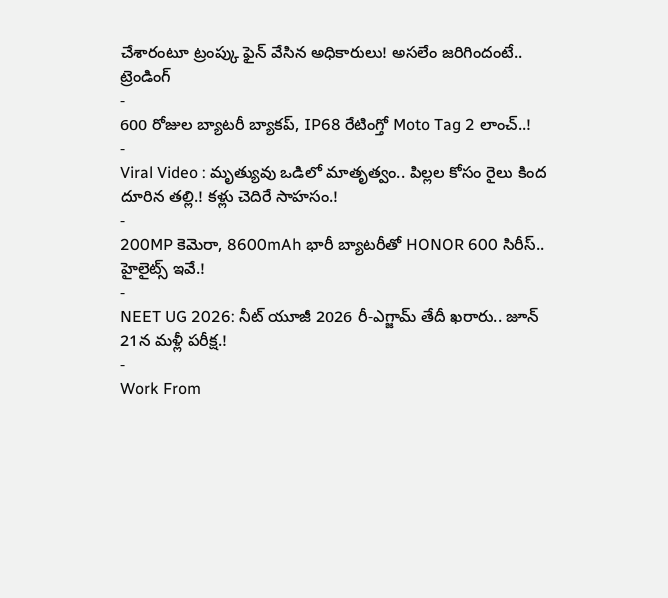చేశారంటూ ట్రంప్కు ఫైన్ వేసిన అధికారులు! అసలేం జరిగిందంటే..
ట్రెండింగ్
-
600 రోజుల బ్యాటరీ బ్యాకప్, IP68 రేటింగ్తో Moto Tag 2 లాంచ్..!
-
Viral Video : మృత్యువు ఒడిలో మాతృత్వం.. పిల్లల కోసం రైలు కింద దూరిన తల్లి.! కళ్లు చెదిరే సాహసం.!
-
200MP కెమెరా, 8600mAh భారీ బ్యాటరీతో HONOR 600 సిరీస్.. హైలైట్స్ ఇవే.!
-
NEET UG 2026: నీట్ యూజీ 2026 రీ-ఎగ్జామ్ తేదీ ఖరారు.. జూన్ 21న మళ్లీ పరీక్ష.!
-
Work From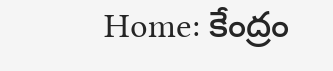Home: కేంద్రం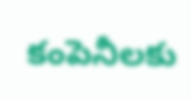కంపెనీలకు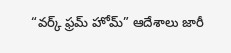“వర్క్ ఫ్రమ్ హోమ్” ఆదేశాలు జారీ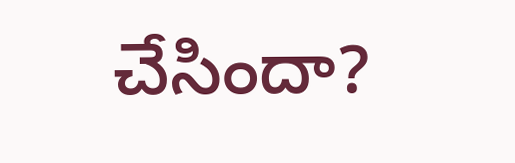చేసిందా?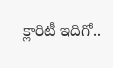క్లారిటీ ఇదిగో..